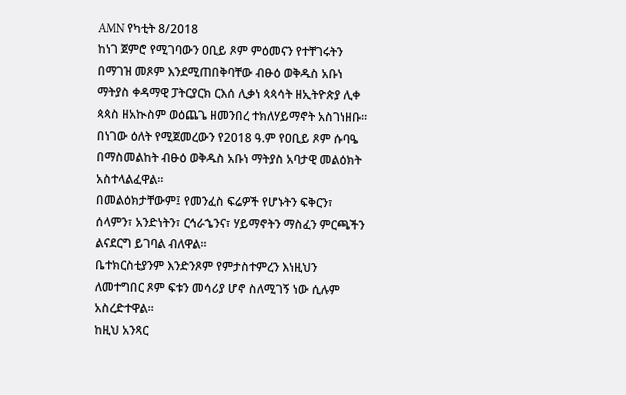AMN የካቲት 8/2018
ከነገ ጀምሮ የሚገባውን ዐቢይ ጾም ምዕመናን የተቸገሩትን በማገዝ መጾም እንደሚጠበቅባቸው ብፁዕ ወቅዱስ አቡነ ማትያስ ቀዳማዊ ፓትርያርክ ርእሰ ሊቃነ ጳጳሳት ዘኢትዮጵያ ሊቀ ጳጳስ ዘአኲስም ወዕጨጌ ዘመንበረ ተክለሃይማኖት አስገነዘቡ።
በነገው ዕለት የሚጀመረውን የ2018 ዓ.ም የዐቢይ ጾም ሱባዔ በማስመልከት ብፁዕ ወቅዱስ አቡነ ማትያስ አባታዊ መልዕክት አስተላልፈዋል።
በመልዕክታቸውም፤ የመንፈስ ፍሬዎች የሆኑትን ፍቅርን፣ ሰላምን፣ አንድነትን፣ ርኅራኄንና፣ ሃይማኖትን ማስፈን ምርጫችን ልናደርግ ይገባል ብለዋል።
ቤተክርስቲያንም እንድንጾም የምታስተምረን እነዚህን ለመተግበር ጾም ፍቱን መሳሪያ ሆኖ ስለሚገኝ ነው ሲሉም አስረድተዋል።
ከዚህ አንጻር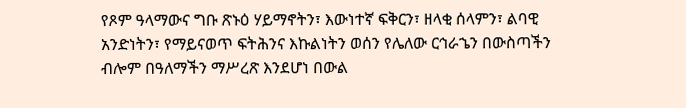የጾም ዓላማውና ግቡ ጽኑዕ ሃይማኖትን፣ እውነተኛ ፍቅርን፣ ዘላቂ ሰላምን፣ ልባዊ አንድነትን፣ የማይናወጥ ፍትሕንና እኩልነትን ወሰን የሌለው ርኅራኄን በውስጣችን ብሎም በዓለማችን ማሥረጽ እንደሆነ በውል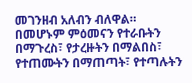መገንዘብ አለብን ብለዋል።
በመሆኑም ምዕመናን የተራቡትን በማጉረስ፣ የታረዙትን በማልበስ፣ የተጠሙትን በማጠጣት፣ የተጣሉትን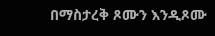በማስታረቅ ጾሙን እንዲጾሙ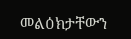መልዕክታቸውን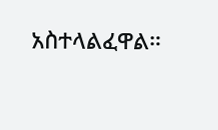አስተላልፈዋል።